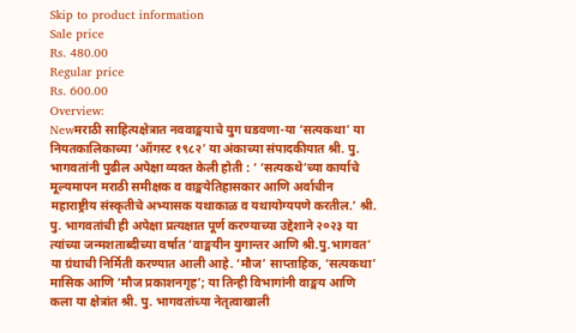Skip to product information
Sale price
Rs. 480.00
Regular price
Rs. 600.00
Overview:
Newमराठी साहित्यक्षेत्रात नववाङ्मयाचे युग घडवणा-या ‘सत्यकथा’ या नियतकालिकाच्या ‘ऑगस्ट १९८२’ या अंकाच्या संपादकीयात श्री. पु. भागवतांनी पुढील अपेक्षा व्यक्त केली होती : ‘ ‘सत्यकथे’च्या कार्याचे मूल्यमापन मराठी समीक्षक व वाङ्मयेतिहासकार आणि अर्वाचीन महाराष्ट्रीय संस्कृतीचे अभ्यासक यथाकाळ व यथायोग्यपणे करतील.’ श्री. पु. भागवतांची ही अपेक्षा प्रत्यक्षात पूर्ण करण्याच्या उद्देशाने २०२३ या त्यांच्या जन्मशताब्दीच्या वर्षात ‘वाङ्मयीन युगान्तर आणि श्री.पु.भागवत’ या ग्रंथाची निर्मिती करण्यात आली आहे. ‘मौज’ साप्ताहिक, ‘सत्यकथा’ मासिक आणि ‘मौज प्रकाशनगृह’; या तिन्ही विभागांनी वाङ्मय आणि कला या क्षेत्रांत श्री. पु. भागवतांच्या नेतृत्वाखाली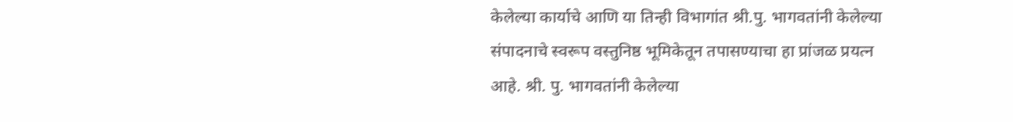केलेल्या कार्याचे आणि या तिन्ही विभागांत श्री.पु. भागवतांनी केलेल्या संपादनाचे स्वरूप वस्तुनिष्ठ भूमिकेतून तपासण्याचा हा प्रांजळ प्रयत्न आहे. श्री. पु. भागवतांनी केलेल्या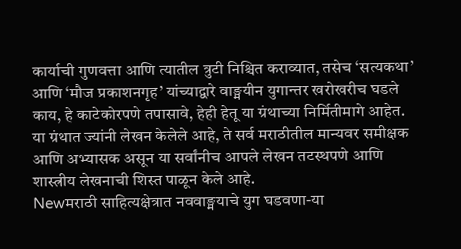कार्याची गुणवत्ता आणि त्यातील त्रुटी निश्चित कराव्यात, तसेच ‘सत्यकथा’ आणि ‘मौज प्रकाशनगृह’ यांच्याद्वारे वाङ्मयीन युगान्तर खरोखरीच घडले काय, हे काटेकोरपणे तपासावे, हेही हेतू या ग्रंथाच्या निर्मितीमागे आहेत. या ग्रंथात ज्यांनी लेखन केलेले आहे, ते सर्व मराठीतील मान्यवर समीक्षक आणि अभ्यासक असून या सर्वांनीच आपले लेखन तटस्थपणे आणि शास्त्रीय लेखनाची शिस्त पाळून केले आहे.
Newमराठी साहित्यक्षेत्रात नववाङ्मयाचे युग घडवणा-या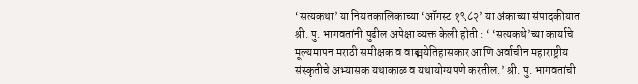‘सत्यकथा’ या नियतकालिकाच्या ‘ऑगस्ट १९८२’ या अंकाच्या संपादकीयात श्री. पु. भागवतांनी पुढील अपेक्षा व्यक्त केली होती : ‘ ‘सत्यकथे’च्या कार्याचे मूल्यमापन मराठी समीक्षक व वाङ्मयेतिहासकार आणि अर्वाचीन महाराष्ट्रीय संस्कृतीचे अभ्यासक यथाकाळ व यथायोग्यपणे करतील.’ श्री. पु. भागवतांची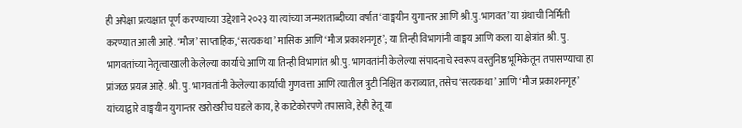ही अपेक्षा प्रत्यक्षात पूर्ण करण्याच्या उद्देशाने २०२३ या त्यांच्या जन्मशताब्दीच्या वर्षात ‘वाङ्मयीन युगान्तर आणि श्री.पु.भागवत’ या ग्रंथाची निर्मिती करण्यात आली आहे. ‘मौज’ साप्ताहिक, ‘सत्यकथा’ मासिक आणि ‘मौज प्रकाशनगृह’; या तिन्ही विभागांनी वाङ्मय आणि कला या क्षेत्रांत श्री. पु. भागवतांच्या नेतृत्वाखाली केलेल्या कार्याचे आणि या तिन्ही विभागांत श्री.पु. भागवतांनी केलेल्या संपादनाचे स्वरूप वस्तुनिष्ठ भूमिकेतून तपासण्याचा हा प्रांजळ प्रयत्न आहे. श्री. पु. भागवतांनी केलेल्या कार्याची गुणवत्ता आणि त्यातील त्रुटी निश्चित कराव्यात, तसेच ‘सत्यकथा’ आणि ‘मौज प्रकाशनगृह’ यांच्याद्वारे वाङ्मयीन युगान्तर खरोखरीच घडले काय, हे काटेकोरपणे तपासावे, हेही हेतू या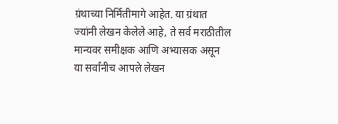ग्रंथाच्या निर्मितीमागे आहेत. या ग्रंथात ज्यांनी लेखन केलेले आहे, ते सर्व मराठीतील मान्यवर समीक्षक आणि अभ्यासक असून या सर्वांनीच आपले लेखन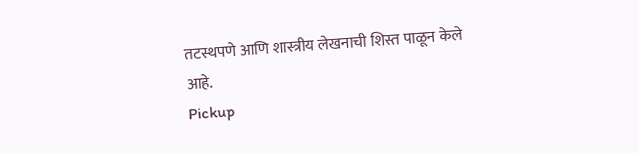तटस्थपणे आणि शास्त्रीय लेखनाची शिस्त पाळून केले आहे.
Pickup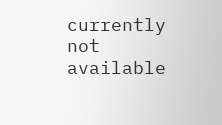currently not available